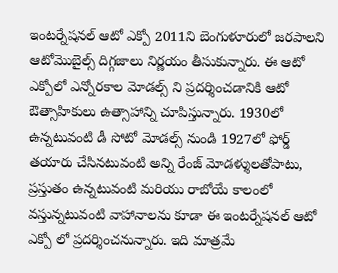ఇంటర్నేషనల్ ఆటో ఎక్పో 2011ని బెంగుళూరులో జరపాలని ఆటోమొబైల్స్ దిగ్గజాలు నిర్ణయం తీసుకున్నారు. ఈ ఆటో ఎక్పోలో ఎన్నోరకాల మోడల్స్ ని ప్రదర్శించడానికి ఆటో ఔత్సాహికులు ఉత్సాహాన్ని చూపిస్తున్నారు. 1930లో ఉన్నటువంటి డీ సోటో మోడల్స్ నుండి 1927లో ఫోర్డ్ తయారు చేసినటువంటి అన్ని రేంజ్ మోడళ్శులతోపాటు, ప్రస్తుతం ఉన్నటువంటి మరియు రాబోయే కాలంలో వస్తున్నటువంటి వాహానాలను కూడా ఈ ఇంటర్నేషనల్ ఆటో ఎక్పో లో ప్రదర్శించనున్నారు. ఇది మాత్రమే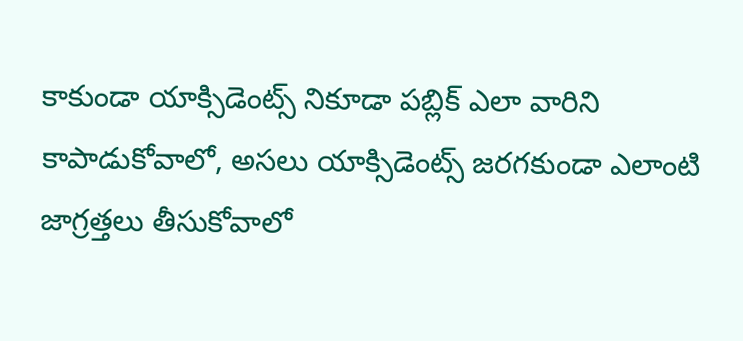కాకుండా యాక్సిడెంట్స్ నికూడా పబ్లిక్ ఎలా వారిని కాపాడుకోవాలో, అసలు యాక్సిడెంట్స్ జరగకుండా ఎలాంటి జాగ్రత్తలు తీసుకోవాలో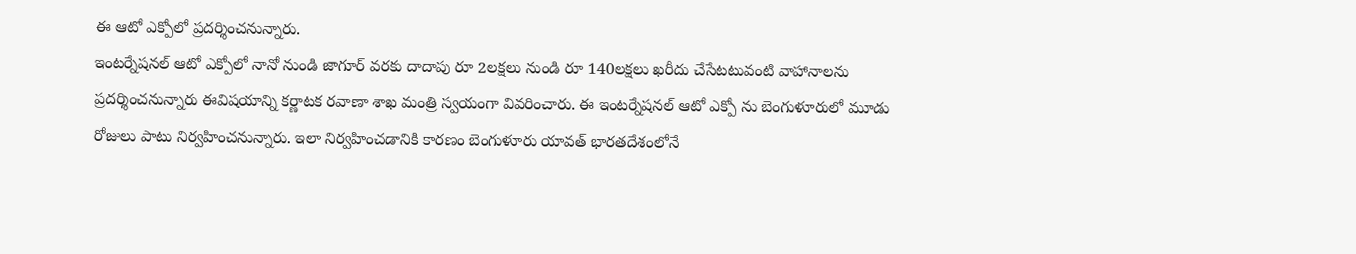ఈ ఆటో ఎక్పోలో ప్రదర్శించనున్నారు.
ఇంటర్నేషనల్ ఆటో ఎక్పోలో నానో నుండి జాగూర్ వరకు దాదాపు రూ 2లక్షలు నుండి రూ 140లక్షలు ఖరీదు చేసేటటువంటి వాహానాలను ప్రదర్శించనున్నారు ఈవిషయాన్ని కర్ణాటక రవాణా శాఖ మంత్రి స్వయంగా వివరించారు. ఈ ఇంటర్నేషనల్ ఆటో ఎక్పో ను బెంగుళూరులో మూడు రోజులు పాటు నిర్వహించనున్నారు. ఇలా నిర్వహించడానికి కారణం బెంగుళూరు యావత్ భారతదేశంలోనే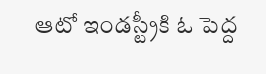ఆటో ఇండస్ట్రీకి ఓ పెద్ద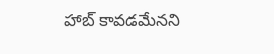హాబ్ కావడమేనని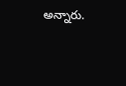అన్నారు.